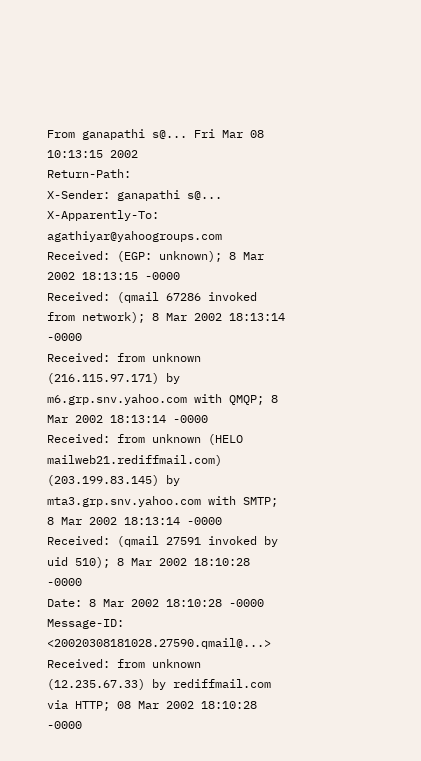From ganapathi s@... Fri Mar 08 10:13:15 2002
Return-Path:
X-Sender: ganapathi s@...
X-Apparently-To: agathiyar@yahoogroups.com
Received: (EGP: unknown); 8 Mar 2002 18:13:15 -0000
Received: (qmail 67286 invoked from network); 8 Mar 2002 18:13:14 -0000
Received: from unknown (216.115.97.171) by m6.grp.snv.yahoo.com with QMQP; 8 Mar 2002 18:13:14 -0000
Received: from unknown (HELO mailweb21.rediffmail.com) (203.199.83.145) by mta3.grp.snv.yahoo.com with SMTP; 8 Mar 2002 18:13:14 -0000
Received: (qmail 27591 invoked by uid 510); 8 Mar 2002 18:10:28 -0000
Date: 8 Mar 2002 18:10:28 -0000
Message-ID: <20020308181028.27590.qmail@...>
Received: from unknown (12.235.67.33) by rediffmail.com via HTTP; 08 Mar 2002 18:10:28 -0000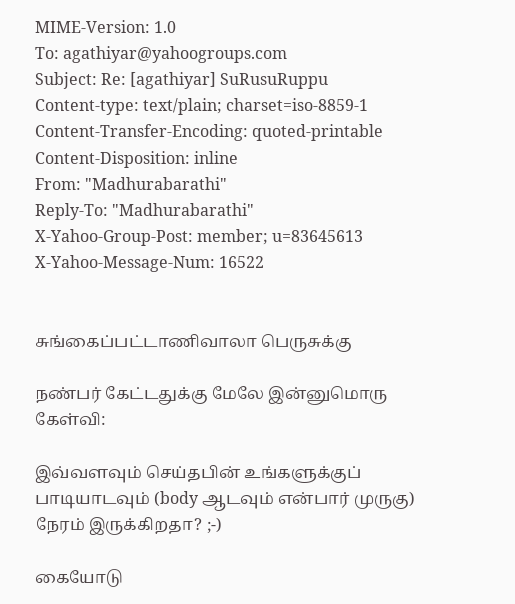MIME-Version: 1.0
To: agathiyar@yahoogroups.com
Subject: Re: [agathiyar] SuRusuRuppu
Content-type: text/plain; charset=iso-8859-1
Content-Transfer-Encoding: quoted-printable
Content-Disposition: inline
From: "Madhurabarathi"
Reply-To: "Madhurabarathi"
X-Yahoo-Group-Post: member; u=83645613
X-Yahoo-Message-Num: 16522


சுங்கைப்பட்டாணிவாலா பெருசுக்கு

நண்பர் கேட்டதுக்கு மேலே இன்னுமொரு கேள்வி:

இவ்வளவும் செய்தபின் உங்களுக்குப் பாடியாடவும் (body ஆடவும் என்பார் முருகு) நேரம் இருக்கிறதா? ;-)

கையோடு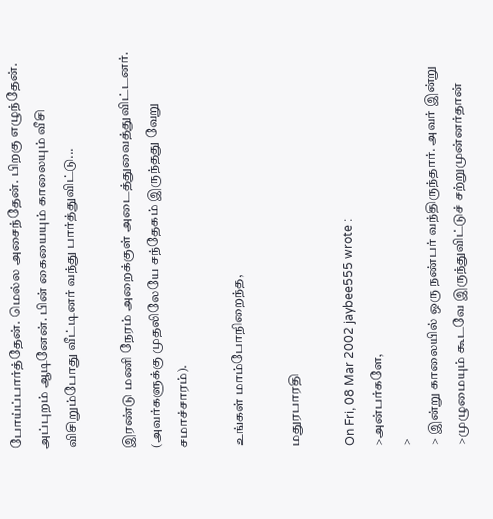போய்ப்பார்த்தேன். மெல்ல அசைந்தேன். பிறகு எழுந்தேன். அப்புறம் ஆடினேன். பின் கையையும் காலையும் வீசி விசிறும்போது வீட்டினர் வந்து பார்த்துவிட்டு...

இரண்டு மணி நேரம் அறைக்குள் அடைத்துவைத்துவிட்டனர். (அவர்களுக்கு முதலிலேயே சந்தேகம் இருந்தது வேறு சமாச்சாரம்).

உங்கள் மாம்போநிறைந்த,

மதுரபாரதி

On Fri, 08 Mar 2002 jaybee555 wrote :
>அன்பர்களே,
>
> இன்று காலையில் ஒரு நண்பர் வந்திருந்தார். அவர் இன்று
>முழுமையும் கூடவே இருந்துவிட்டுச் சற்றுமுன்னர்தான்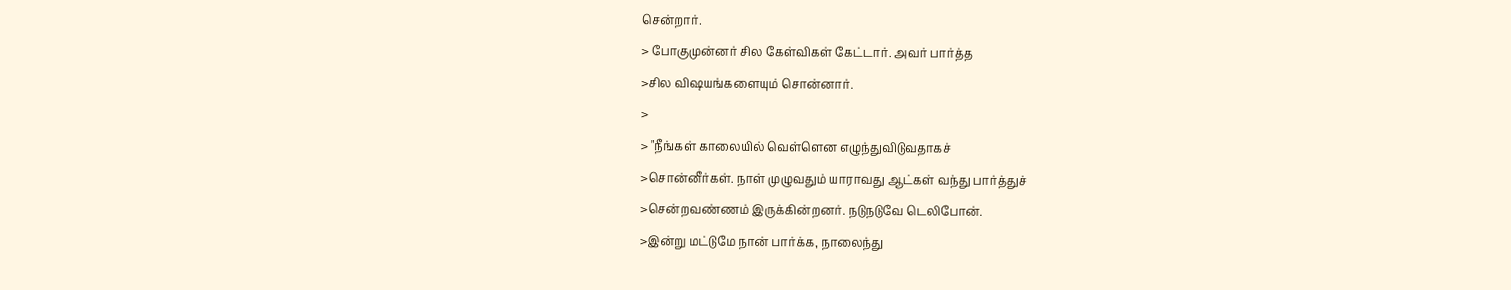சென்றார்.
> போகுமுன்னர் சில கேள்விகள் கேட்டார். அவர் பார்த்த
>சில விஷயங்களையும் சொன்னார்.
>
> "நீங்கள் காலையில் வெள்ளென எழுந்துவிடுவதாகச்
>சொன்னீர்கள். நாள் முழுவதும் யாராவது ஆட்கள் வந்து பார்த்துச்
>சென்றவண்ணம் இருக்கின்றனர். நடுநடுவே டெலிபோன்.
>இன்று மட்டுமே நான் பார்க்க, நாலைந்து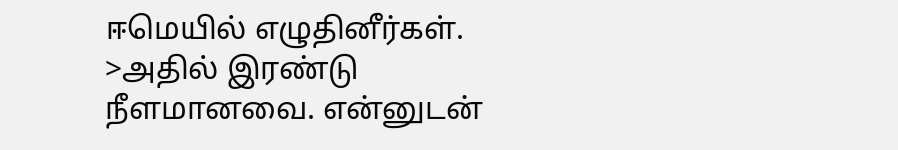ஈமெயில் எழுதினீர்கள்.
>அதில் இரண்டு நீளமானவை. என்னுடன்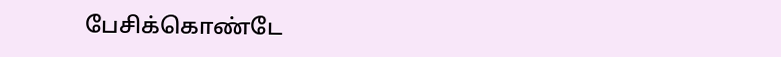பேசிக்கொண்டே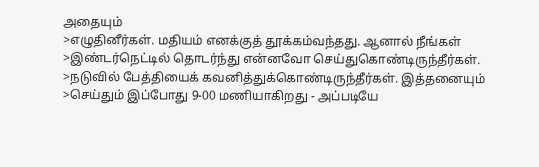அதையும்
>எழுதினீர்கள். மதியம் எனக்குத் தூக்கம்வந்தது. ஆனால் நீங்கள்
>இண்டர்நெட்டில் தொடர்ந்து என்னவோ செய்துகொண்டிருந்தீர்கள்.
>நடுவில் பேத்தியைக் கவனித்துக்கொண்டிருந்தீர்கள். இத்தனையும்
>செய்தும் இப்போது 9-00 மணியாகிறது - அப்படியே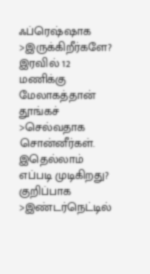ஃப்ரெஷ்ஷாக
>இருக்கிறீர்களே? இரவில் 12 மணிக்கு மேலாகத்தான் தூங்கச்
>செல்வதாக சொன்னீர்கள். இதெல்லாம் எப்படி முடிகிறது? குறிப்பாக
>இண்டர்நெட்டில்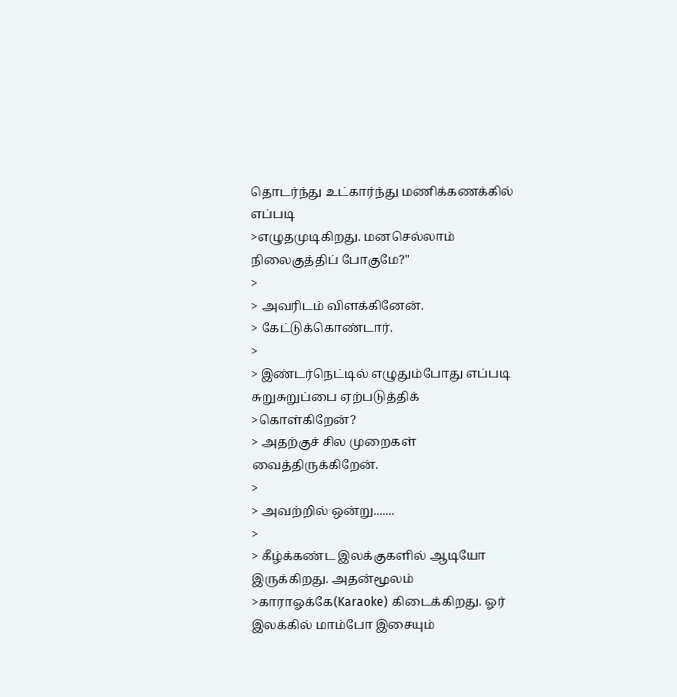தொடர்ந்து உட்கார்ந்து மணிக்கணக்கில் எப்படி
>எழுதமுடிகிறது. மனசெல்லாம் நிலைகுத்திப் போகுமே?"
>
> அவரிடம் விளக்கினேன்.
> கேட்டுக்கொண்டார்.
>
> இண்டர்நெட்டில் எழுதும்போது எப்படி சுறுசுறுப்பை ஏற்படுத்திக்
>கொள்கிறேன்?
> அதற்குச் சில முறைகள் வைத்திருக்கிறேன்.
>
> அவற்றில் ஒன்று.......
>
> கீழ்க்கண்ட இலக்குகளில் ஆடியோ இருக்கிறது. அதன்மூலம்
>காராஓக்கே(Karaoke) கிடைக்கிறது. ஓர் இலக்கில் மாம்போ இசையும்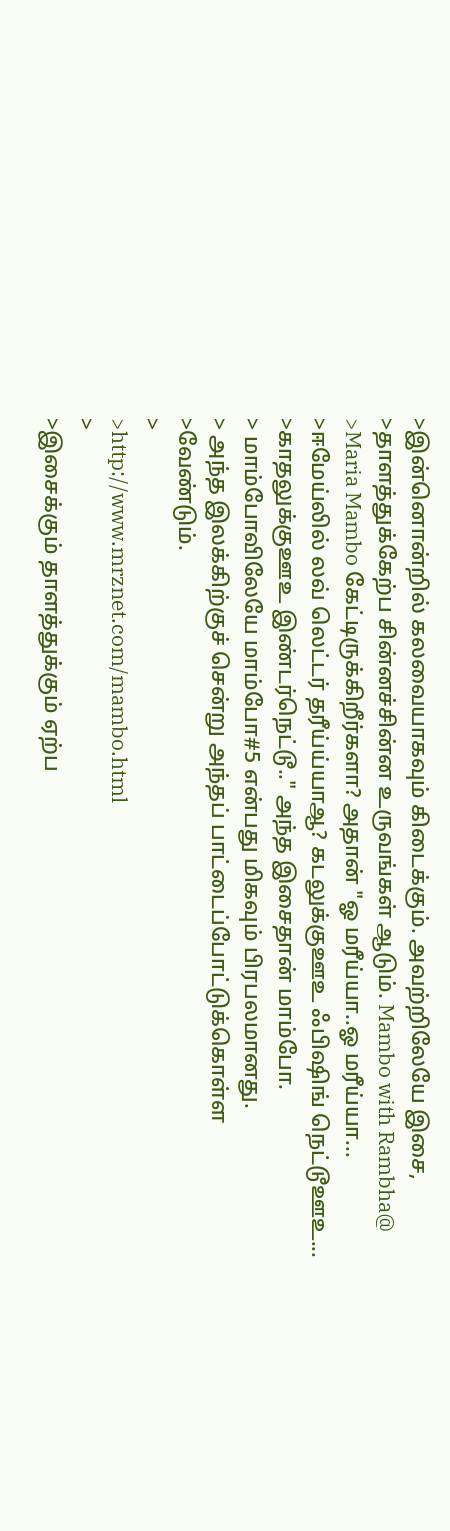>இன்னொன்றில் கலவையாகவும் கிடைக்கும். அவற்றிலேயே இசை,
>தாளத்துக்கேற்ப சின்னச்சின்ன உருவங்கள் ஆடும். Mambo with Rambha@
>Maria Mambo கேட்டிருக்கிறீர்களா? அதான் "ஓ மரீய்யா..ஓ மரீய்யா...
>ஈமேய்லில் லவ் லெட்டர் தரீய்ய்யாஆ? கடலுக்குஊஉ ஃபிஷிங் நெட்டூஊஉ...
>காதலுக்குஊஉ இண்டர்நெட்டூ.." அந்த இசைதான் மாம்போ.
> மாம்போவிலேயே மாம்போ#5 என்பது மிகவும் பிரபலமானது.
> அந்த இலக்கிற்குச் சென்று அந்தப் பாட்டைப்போட்டுக்கொள்ள
>வேண்டும்.
>
>http://www.mrznet.com/mambo.html
>
>இசைக்கும் தாளத்துக்கும் ஏற்ப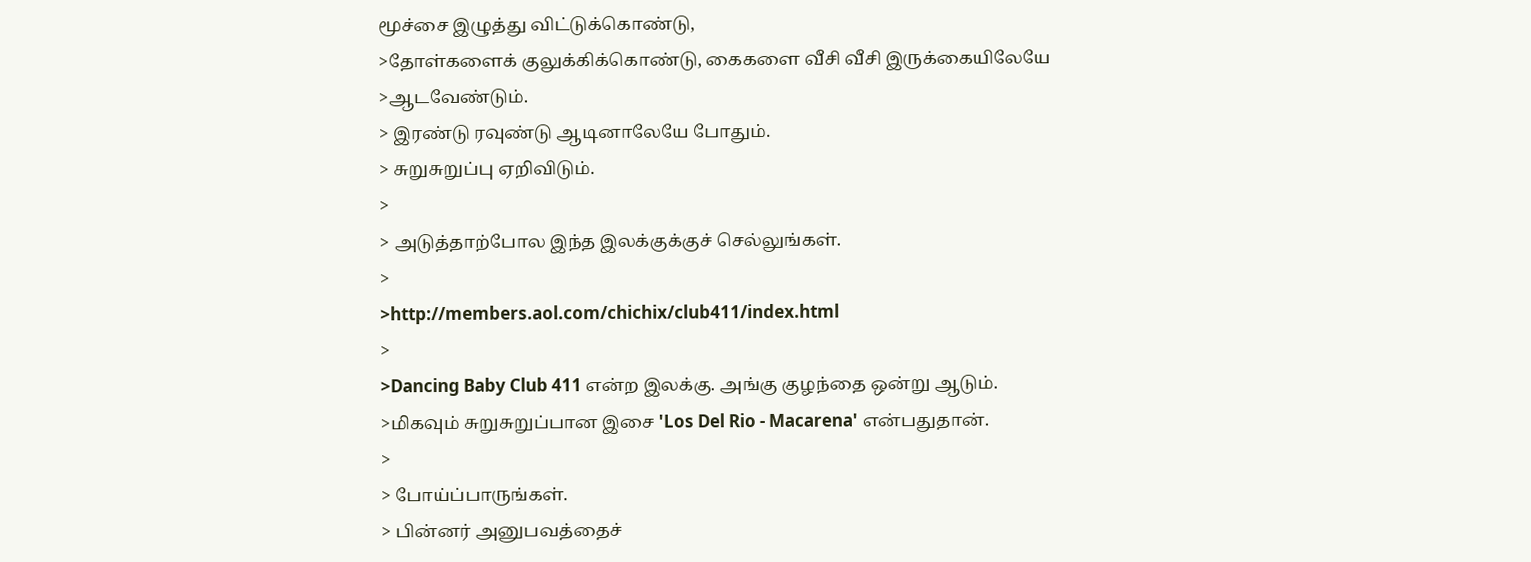மூச்சை இழுத்து விட்டுக்கொண்டு,
>தோள்களைக் குலுக்கிக்கொண்டு, கைகளை வீசி வீசி இருக்கையிலேயே
>ஆடவேண்டும்.
> இரண்டு ரவுண்டு ஆடினாலேயே போதும்.
> சுறுசுறுப்பு ஏறிவிடும்.
>
> அடுத்தாற்போல இந்த இலக்குக்குச் செல்லுங்கள்.
>
>http://members.aol.com/chichix/club411/index.html
>
>Dancing Baby Club 411 என்ற இலக்கு. அங்கு குழந்தை ஒன்று ஆடும்.
>மிகவும் சுறுசுறுப்பான இசை 'Los Del Rio - Macarena' என்பதுதான்.
>
> போய்ப்பாருங்கள்.
> பின்னர் அனுபவத்தைச்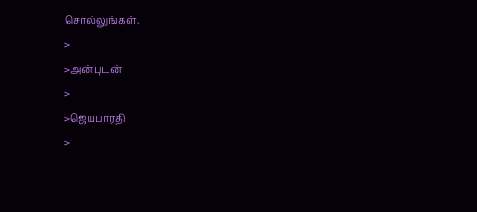சொல்லுங்கள்.
>
>அன்புடன்
>
>ஜெயபாரதி
>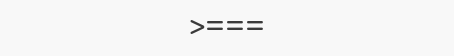>===